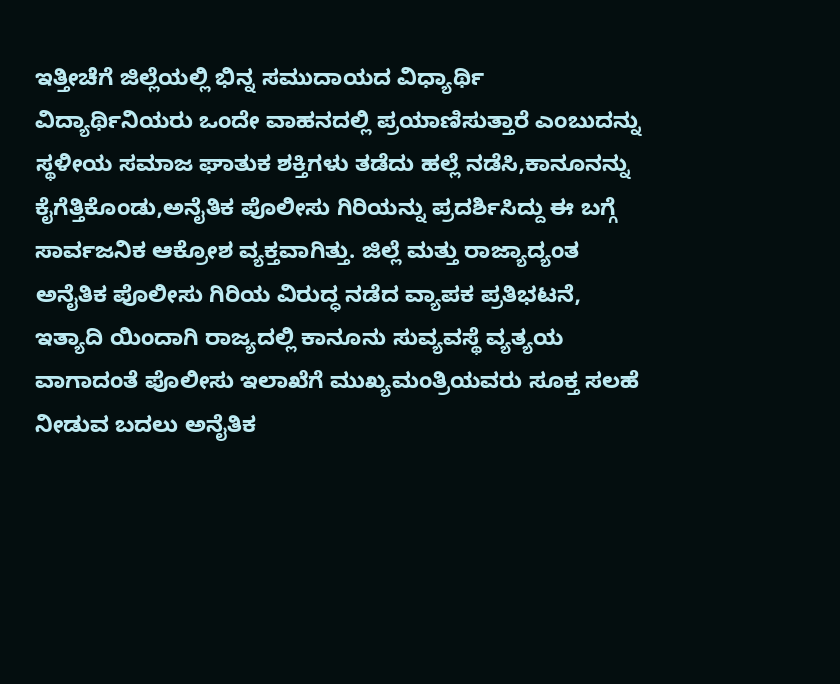ಇತ್ತೀಚೆಗೆ ಜಿಲ್ಲೆಯಲ್ಲಿ ಭಿನ್ನ ಸಮುದಾಯದ ವಿಧ್ಯಾರ್ಥಿ ವಿದ್ಯಾರ್ಥಿನಿಯರು ಒಂದೇ ವಾಹನದಲ್ಲಿ ಪ್ರಯಾಣಿಸುತ್ತಾರೆ ಎಂಬುದನ್ನು ಸ್ಥಳೀಯ ಸಮಾಜ ಘಾತುಕ ಶಕ್ತಿಗಳು ತಡೆದು ಹಲ್ಲೆ ನಡೆಸಿ,ಕಾನೂನನ್ನು ಕೈಗೆತ್ತಿಕೊಂಡು,ಅನೈತಿಕ ಪೊಲೀಸು ಗಿರಿಯನ್ನು ಪ್ರದರ್ಶಿಸಿದ್ದು ಈ ಬಗ್ಗೆ ಸಾರ್ವಜನಿಕ ಆಕ್ರೋಶ ವ್ಯಕ್ತವಾಗಿತ್ತು. ಜಿಲ್ಲೆ ಮತ್ತು ರಾಜ್ಯಾದ್ಯಂತ ಅನೈತಿಕ ಪೊಲೀಸು ಗಿರಿಯ ವಿರುದ್ಧ ನಡೆದ ವ್ಯಾಪಕ ಪ್ರತಿಭಟನೆ, ಇತ್ಯಾದಿ ಯಿಂದಾಗಿ ರಾಜ್ಯದಲ್ಲಿ ಕಾನೂನು ಸುವ್ಯವಸ್ಥೆ ವ್ಯತ್ಯಯ ವಾಗಾದಂತೆ ಪೊಲೀಸು ಇಲಾಖೆಗೆ ಮುಖ್ಯಮಂತ್ರಿಯವರು ಸೂಕ್ತ ಸಲಹೆ ನೀಡುವ ಬದಲು ಅನೈತಿಕ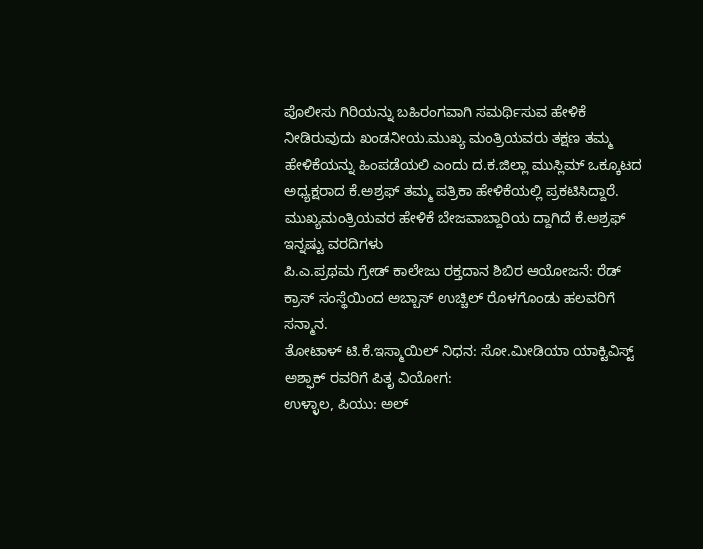ಪೊಲೀಸು ಗಿರಿಯನ್ನು ಬಹಿರಂಗವಾಗಿ ಸಮರ್ಥಿಸುವ ಹೇಳಿಕೆ ನೀಡಿರುವುದು ಖಂಡನೀಯ.ಮುಖ್ಯ ಮಂತ್ರಿಯವರು ತಕ್ಷಣ ತಮ್ಮ ಹೇಳಿಕೆಯನ್ನು ಹಿಂಪಡೆಯಲಿ ಎಂದು ದ.ಕ.ಜಿಲ್ಲಾ ಮುಸ್ಲಿಮ್ ಒಕ್ಕೂಟದ ಅಧ್ಯಕ್ಷರಾದ ಕೆ.ಅಶ್ರಫ್ ತಮ್ಮ ಪತ್ರಿಕಾ ಹೇಳಿಕೆಯಲ್ಲಿ ಪ್ರಕಟಿಸಿದ್ದಾರೆ.
ಮುಖ್ಯಮಂತ್ರಿಯವರ ಹೇಳಿಕೆ ಬೇಜವಾಬ್ದಾರಿಯ ದ್ದಾಗಿದೆ ಕೆ.ಅಶ್ರಫ್
ಇನ್ನಷ್ಟು ವರದಿಗಳು
ಪಿ.ಎ.ಪ್ರಥಮ ಗ್ರೇಡ್ ಕಾಲೇಜು ರಕ್ತದಾನ ಶಿಬಿರ ಆಯೋಜನೆ: ರೆಡ್ ಕ್ರಾಸ್ ಸಂಸ್ಥೆಯಿಂದ ಅಬ್ಬಾಸ್ ಉಚ್ಚಿಲ್ ರೊಳಗೊಂಡು ಹಲವರಿಗೆ ಸನ್ಮಾನ.
ತೋಟಾಳ್ ಟಿ.ಕೆ.ಇಸ್ಮಾಯಿಲ್ ನಿಧನ: ಸೋ.ಮೀಡಿಯಾ ಯಾಕ್ಟಿವಿಸ್ಟ್ ಅಶ್ಫಾಕ್ ರವರಿಗೆ ಪಿತೃ ವಿಯೋಗ:
ಉಳ್ಳಾಲ, ಪಿಯು: ಅಲ್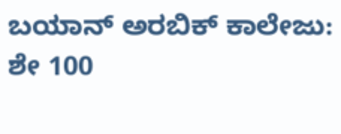ಬಯಾನ್ ಅರಬಿಕ್ ಕಾಲೇಜು: ಶೇ 100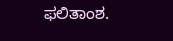ಫಲಿತಾಂಶ.